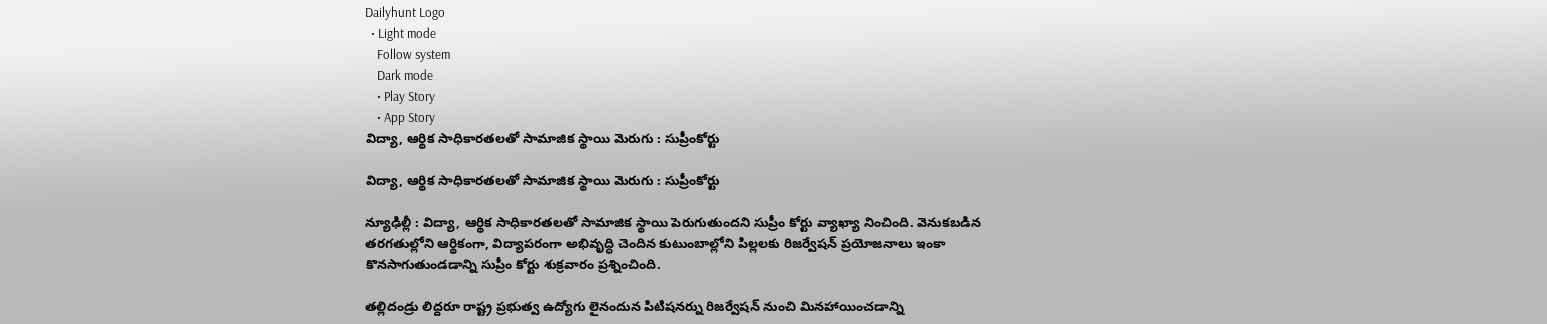Dailyhunt Logo
  • Light mode
    Follow system
    Dark mode
    • Play Story
    • App Story
విద్యా, ఆర్థిక సాధికారతలతో సామాజిక స్థాయి మెరుగు : సుప్రీంకోర్టు

విద్యా, ఆర్థిక సాధికారతలతో సామాజిక స్థాయి మెరుగు : సుప్రీంకోర్టు

న్యూఢిల్లీ : విద్యా, ఆర్థిక సాధికారతలతో సామాజిక స్థాయి పెరుగుతుందని సుప్రీం కోర్టు వ్యాఖ్యా నించింది. వెనుకబడిన తరగతుల్లోని ఆర్థికంగా, విద్యాపరంగా అభివృద్ధి చెందిన కుటుంబాల్లోని పిల్లలకు రిజర్వేషన్ ప్రయోజనాలు ఇంకా కొనసాగుతుండడాన్ని సుప్రీం కోర్టు శుక్రవారం ప్రశ్నించింది.

తల్లిదండ్రు లిద్దరూ రాష్ట్ర ప్రభుత్వ ఉద్యోగు లైనందున పిటిషనర్ను రిజర్వేషన్ నుంచి మినహాయించడాన్ని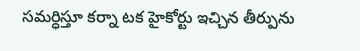సమర్ధిస్తూ కర్నా టక హైకోర్టు ఇచ్చిన తీర్పును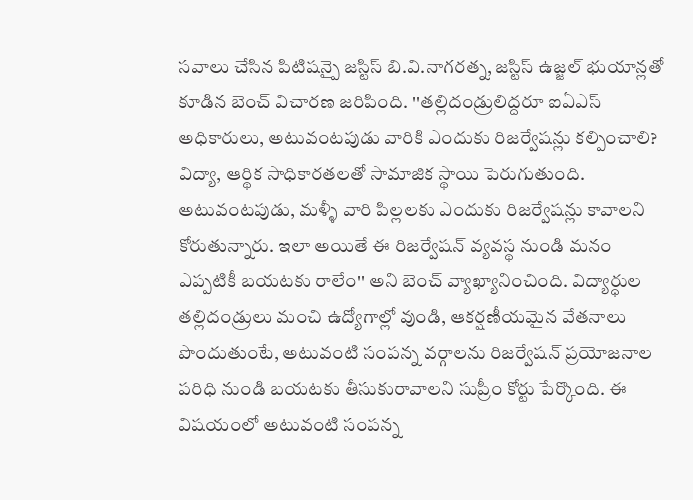సవాలు చేసిన పిటిషన్పై జస్టిస్ బి.వి.నాగరత్న, జస్టిస్ ఉజ్జల్ భుయాన్లతో కూడిన బెంచ్ విచారణ జరిపింది. ''తల్లిదండ్రులిద్దరూ ఐఏఎస్ అధికారులు, అటువంటపుడు వారికి ఎందుకు రిజర్వేషన్లు కల్పించాలి? విద్యా, ఆర్థిక సాధికారతలతో సామాజిక స్థాయి పెరుగుతుంది. అటువంటపుడు, మళ్ళీ వారి పిల్లలకు ఎందుకు రిజర్వేషన్లు కావాలని కోరుతున్నారు. ఇలా అయితే ఈ రిజర్వేషన్ వ్యవస్థ నుండి మనం ఎప్పటికీ బయటకు రాలేం'' అని బెంచ్ వ్యాఖ్యానించింది. విద్యార్ధుల తల్లిదండ్రులు మంచి ఉద్యోగాల్లో వుండి, ఆకర్షణీయమైన వేతనాలు పొందుతుంటే, అటువంటి సంపన్న వర్గాలను రిజర్వేషన్ ప్రయోజనాల పరిధి నుండి బయటకు తీసుకురావాలని సుప్రీం కోర్టు పేర్కొంది. ఈ విషయంలో అటువంటి సంపన్న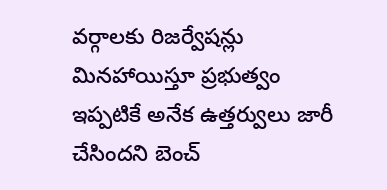వర్గాలకు రిజర్వేషన్లు మినహాయిస్తూ ప్రభుత్వం ఇప్పటికే అనేక ఉత్తర్వులు జారీ చేసిందని బెంచ్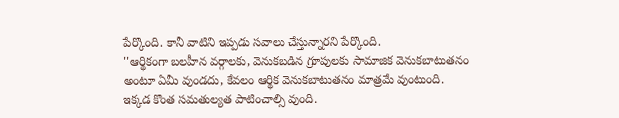పేర్కొంది. కానీ వాటిని ఇప్పడు సవాలు చేస్తున్నారని పేర్కొంది.
''ఆర్థికంగా బలహీన వర్గాలకు, వెనుకబడిన గ్రూపులకు సామాజిక వెనుకబాటుతనం అంటూ ఏమీ వుండదు, కేవలం ఆర్థిక వెనుకబాటుతనం మాత్రమే వుంటుంది. ఇక్కడ కొంత సమతుల్యత పాటించాల్సి వుంది.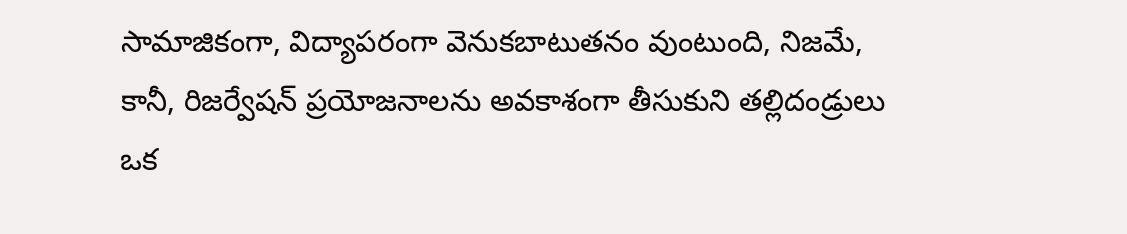సామాజికంగా, విద్యాపరంగా వెనుకబాటుతనం వుంటుంది, నిజమే, కానీ, రిజర్వేషన్ ప్రయోజనాలను అవకాశంగా తీసుకుని తల్లిదండ్రులు ఒక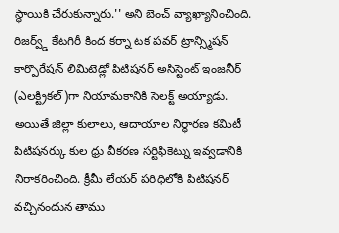స్థాయికి చేరుకున్నారు.'' అని బెంచ్ వ్యాఖ్యానించింది.
రిజర్వ్డ్ కేటగిరీ కింద కర్నా టక పవర్ ట్రాన్స్మిషన్ కార్పొరేషన్ లిమిటెడ్లో పిటిషనర్ అసిస్టెంట్ ఇంజనీర్ (ఎలక్ట్రికల్)గా నియామకానికి సెలక్ట్ అయ్యాడు. అయితే జిల్లా కులాలు, ఆదాయాల నిర్ధారణ కమిటీ పిటిషనర్కు కుల ధ్రు వీకరణ సర్టిఫికెట్ను ఇవ్వడానికి నిరాకరించింది. క్రీమీ లేయర్ పరిధిలోకి పిటిషనర్ వచ్చినందున తాము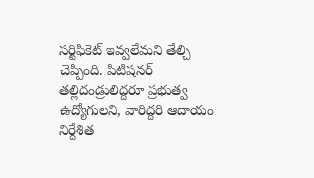సర్టిఫికెట్ ఇవ్వలేమని తేల్చి చెప్పింది. పిటిషనర్ తల్లిదండ్రులిద్దరూ ప్రభుత్వ ఉద్యోగులని, వారిద్దరి ఆదాయం నిర్దేశిత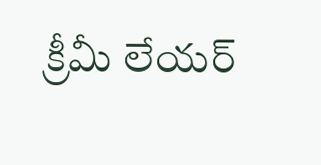క్రీమీ లేయర్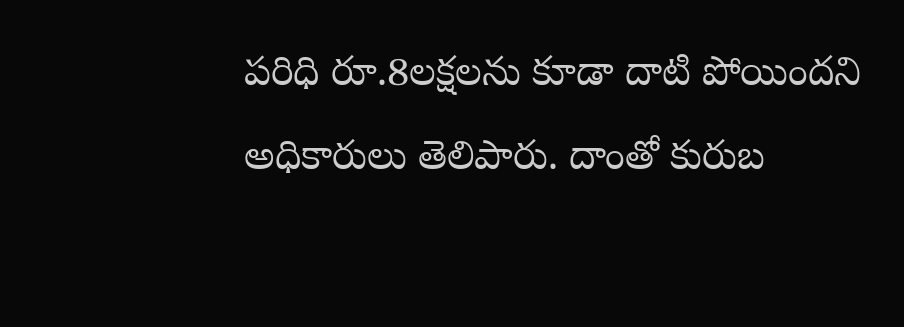పరిధి రూ.8లక్షలను కూడా దాటి పోయిందని అధికారులు తెలిపారు. దాంతో కురుబ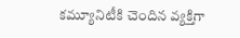కమ్యూనిటీకి చెందిన వ్యక్తిగా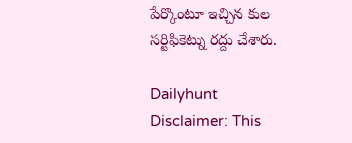పేర్కొంటూ ఇచ్చిన కుల సర్టిఫికెట్ను రద్దు చేశారు.

Dailyhunt
Disclaimer: This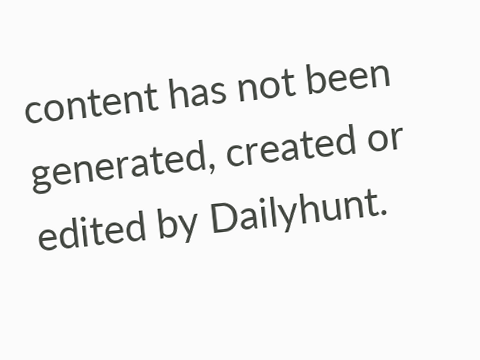content has not been generated, created or edited by Dailyhunt.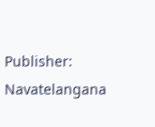Publisher: Navatelangana